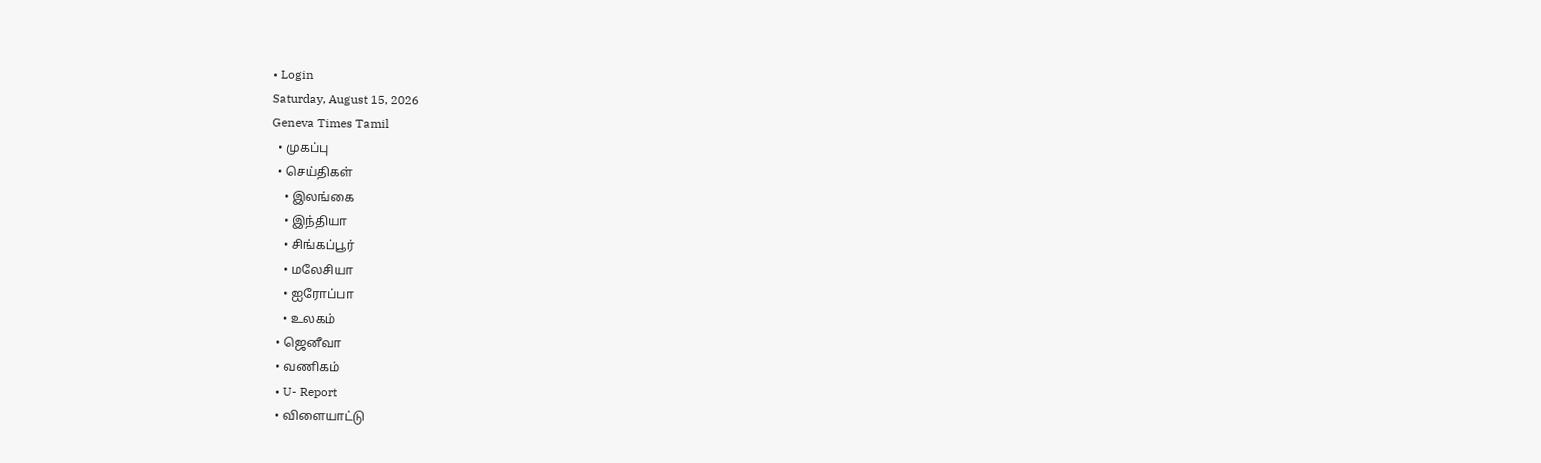• Login
Saturday, August 15, 2026
Geneva Times Tamil
  • முகப்பு
  • செய்திகள்
    • இலங்கை
    • இந்தியா
    • சிங்கப்பூர்
    • மலேசியா
    • ஐரோப்பா
    • உலகம்
  • ஜெனீவா
  • வணிகம்
  • U- Report
  • விளையாட்டு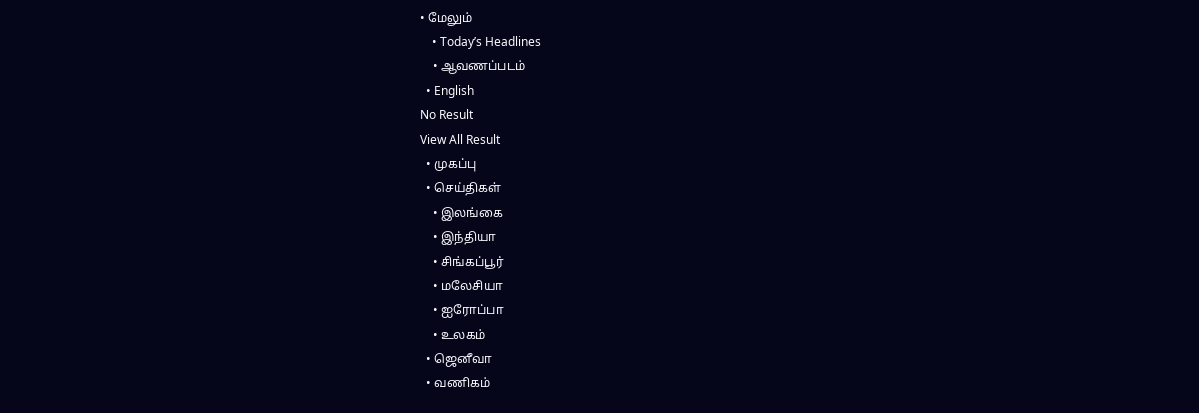• மேலும்
    • Today’s Headlines
    • ஆவணப்படம்
  • English
No Result
View All Result
  • முகப்பு
  • செய்திகள்
    • இலங்கை
    • இந்தியா
    • சிங்கப்பூர்
    • மலேசியா
    • ஐரோப்பா
    • உலகம்
  • ஜெனீவா
  • வணிகம்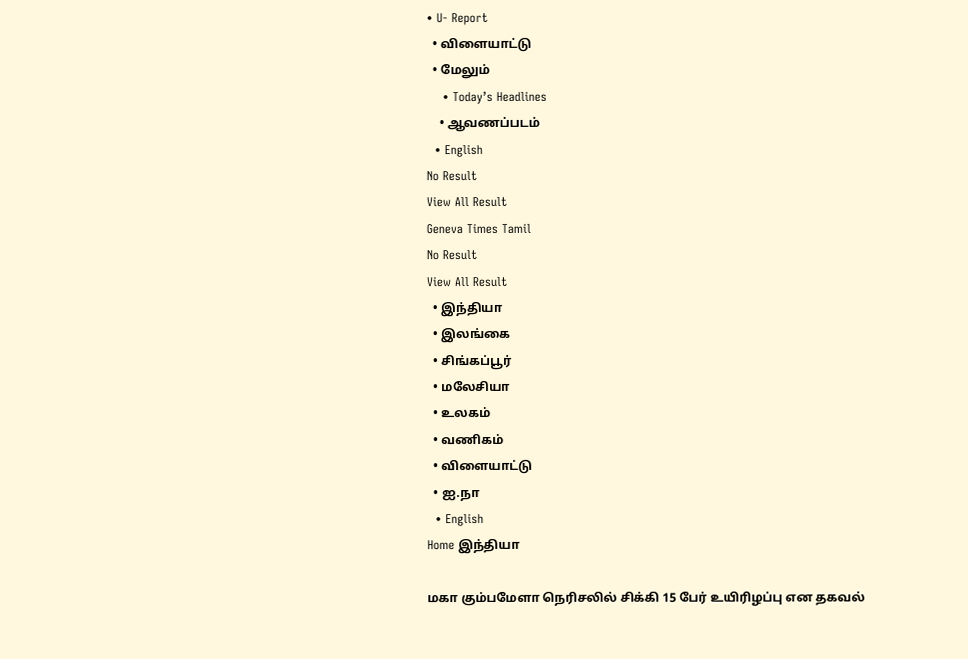• U- Report
  • விளையாட்டு
  • மேலும்
    • Today’s Headlines
    • ஆவணப்படம்
  • English
No Result
View All Result
Geneva Times Tamil
No Result
View All Result
  • இந்தியா
  • இலங்கை
  • சிங்கப்பூர்
  • மலேசியா
  • உலகம்
  • வணிகம்
  • விளையாட்டு
  • ஐ.நா
  • English
Home இந்தியா

மகா கும்பமேளா நெரிசலில் சிக்கி 15 பேர் உயிரிழப்பு என தகவல்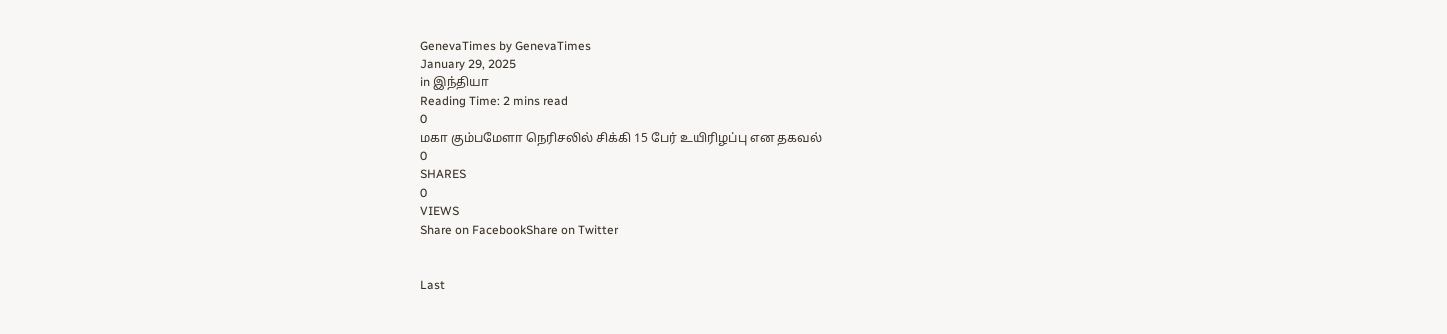GenevaTimes by GenevaTimes
January 29, 2025
in இந்தியா
Reading Time: 2 mins read
0
மகா கும்பமேளா நெரிசலில் சிக்கி 15 பேர் உயிரிழப்பு என தகவல்
0
SHARES
0
VIEWS
Share on FacebookShare on Twitter


Last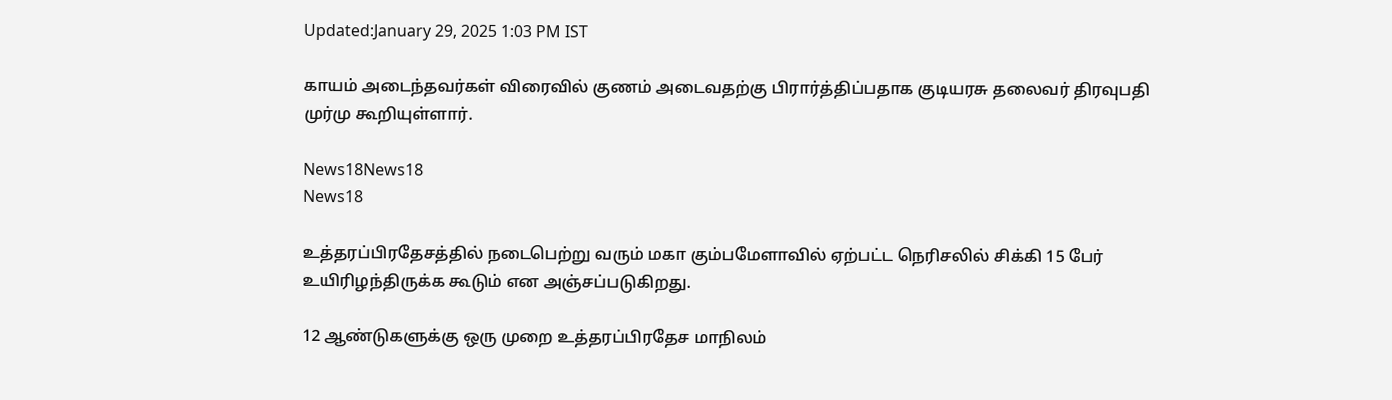Updated:January 29, 2025 1:03 PM IST

காயம் அடைந்தவர்கள் விரைவில் குணம் அடைவதற்கு பிரார்த்திப்பதாக குடியரசு தலைவர் திரவுபதி முர்மு கூறியுள்ளார்.

News18News18
News18

உத்தரப்பிரதேசத்தில் நடைபெற்று வரும் மகா கும்பமேளாவில் ஏற்பட்ட நெரிசலில் சிக்கி 15 பேர் உயிரிழந்திருக்க கூடும் என அஞ்சப்படுகிறது.

12 ஆண்டுகளுக்கு ஒரு முறை உத்தரப்பிரதேச மாநிலம்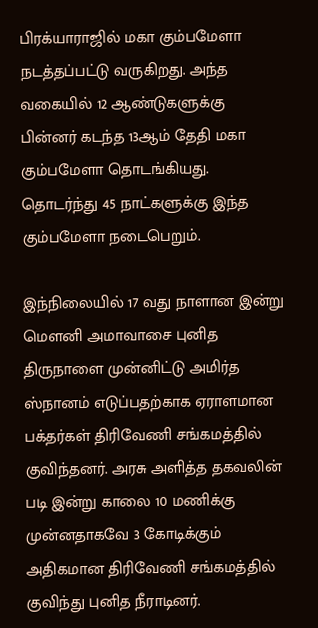பிரக்யாராஜில் மகா கும்பமேளா நடத்தப்பட்டு வருகிறது. அந்த வகையில் 12 ஆண்டுகளுக்கு பின்னர் கடந்த 13ஆம் தேதி மகா கும்பமேளா தொடங்கியது. தொடர்ந்து 45 நாட்களுக்கு இந்த கும்பமேளா நடைபெறும்.

இந்நிலையில் 17 வது நாளான இன்று மௌனி அமாவாசை புனித திருநாளை முன்னிட்டு அமிர்த ஸ்நானம் எடுப்பதற்காக ஏராளமான பக்தர்கள் திரிவேணி சங்கமத்தில் குவிந்தனர். அரசு அளித்த தகவலின் படி இன்று காலை 10 மணிக்கு முன்னதாகவே 3 கோடிக்கும் அதிகமான திரிவேணி சங்கமத்தில் குவிந்து புனித நீராடினர்.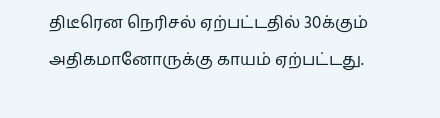திடீரென நெரிசல் ஏற்பட்டதில் 30க்கும் அதிகமானோருக்கு காயம் ஏற்பட்டது.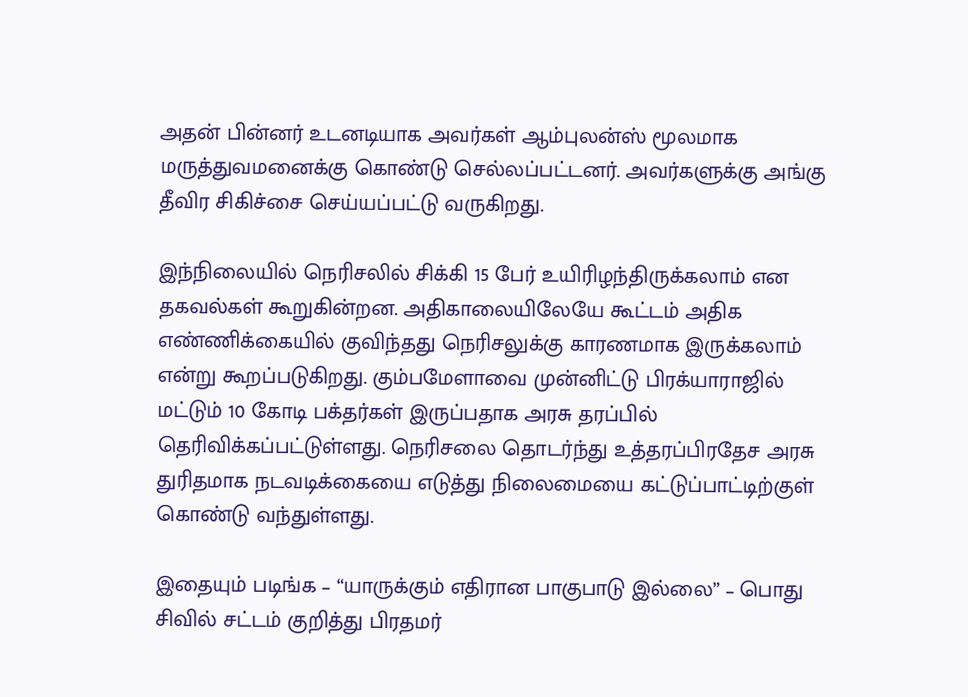அதன் பின்னர் உடனடியாக அவர்கள் ஆம்புலன்ஸ் மூலமாக மருத்துவமனைக்கு கொண்டு செல்லப்பட்டனர். அவர்களுக்கு அங்கு தீவிர சிகிச்சை செய்யப்பட்டு வருகிறது.

இந்நிலையில் நெரிசலில் சிக்கி 15 பேர் உயிரிழந்திருக்கலாம் என தகவல்கள் கூறுகின்றன. அதிகாலையிலேயே கூட்டம் அதிக எண்ணிக்கையில் குவிந்தது நெரிசலுக்கு காரணமாக இருக்கலாம் என்று கூறப்படுகிறது. கும்பமேளாவை முன்னிட்டு பிரக்யாராஜில் மட்டும் 10 கோடி பக்தர்கள் இருப்பதாக அரசு தரப்பில் தெரிவிக்கப்பட்டுள்ளது. நெரிசலை தொடர்ந்து உத்தரப்பிரதேச அரசு துரிதமாக நடவடிக்கையை எடுத்து நிலைமையை கட்டுப்பாட்டிற்குள் கொண்டு வந்துள்ளது.

இதையும் படிங்க – “யாருக்கும் எதிரான பாகுபாடு இல்லை” – பொது சிவில் சட்டம் குறித்து பிரதமர்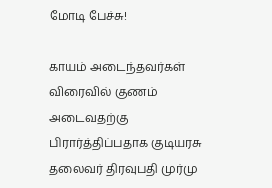மோடி பேச்சு!

காயம் அடைந்தவர்கள் விரைவில் குணம் அடைவதற்கு பிரார்த்திப்பதாக குடியரசு தலைவர் திரவுபதி முர்மு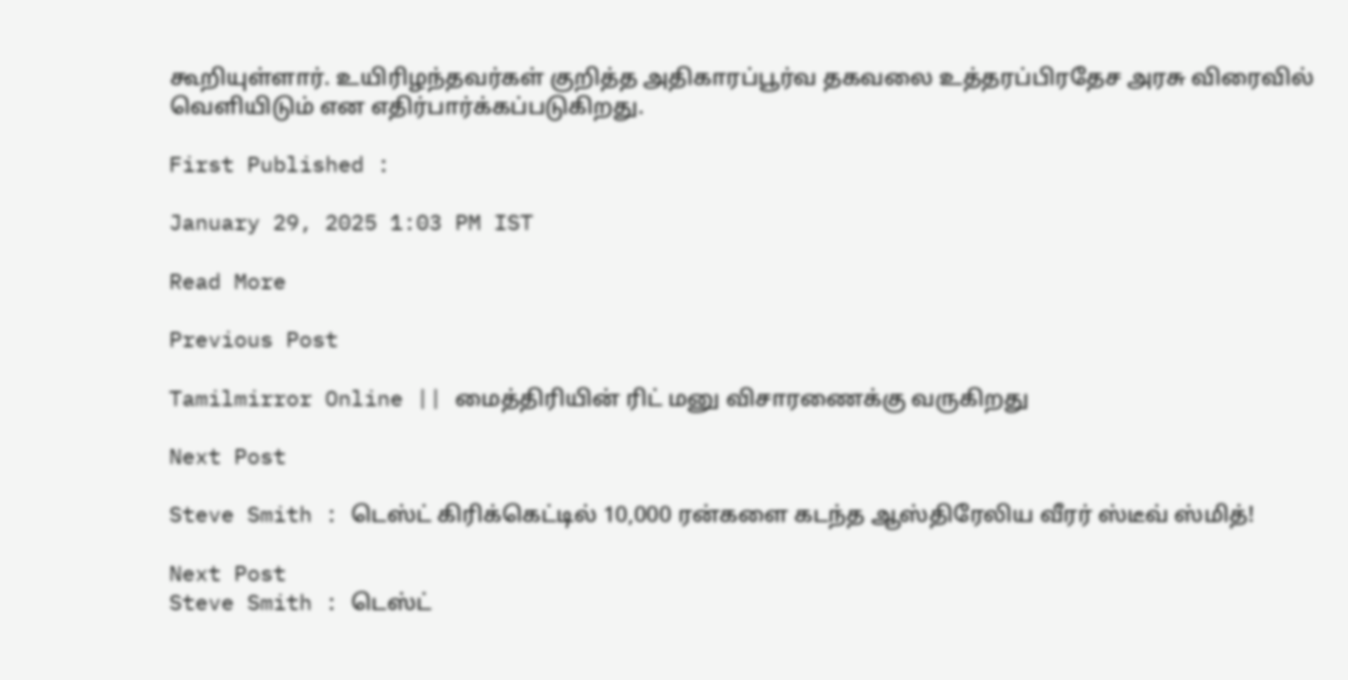கூறியுள்ளார். உயிரிழந்தவர்கள் குறித்த அதிகாரப்பூர்வ தகவலை உத்தரப்பிரதேச அரசு விரைவில் வெளியிடும் என எதிர்பார்க்கப்படுகிறது.

First Published :

January 29, 2025 1:03 PM IST

Read More

Previous Post

Tamilmirror Online || மைத்திரியின் ரிட் மனு விசாரணைக்கு வருகிறது

Next Post

Steve Smith : டெஸ்ட் கிரிக்கெட்டில் 10,000 ரன்களை கடந்த ஆஸ்திரேலிய வீரர் ஸ்டீவ் ஸ்மித்!

Next Post
Steve Smith : டெஸ்ட்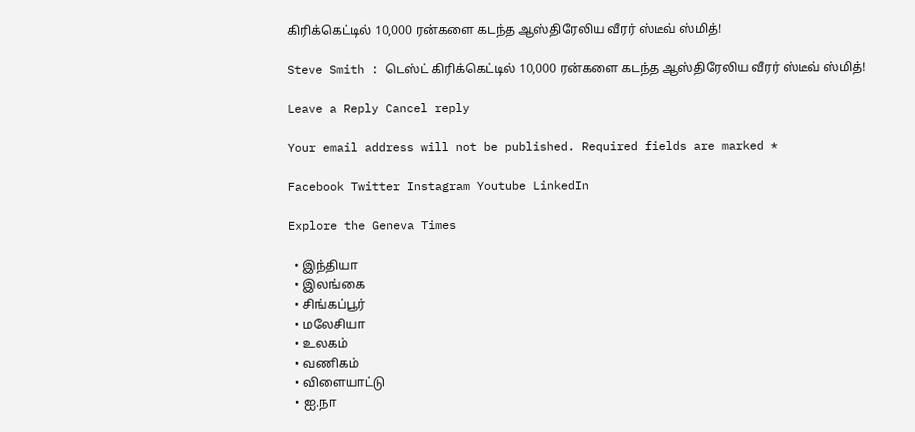கிரிக்கெட்டில் 10,000 ரன்களை கடந்த ஆஸ்திரேலிய வீரர் ஸ்டீவ் ஸ்மித்!

Steve Smith : டெஸ்ட் கிரிக்கெட்டில் 10,000 ரன்களை கடந்த ஆஸ்திரேலிய வீரர் ஸ்டீவ் ஸ்மித்!

Leave a Reply Cancel reply

Your email address will not be published. Required fields are marked *

Facebook Twitter Instagram Youtube LinkedIn

Explore the Geneva Times

  • இந்தியா
  • இலங்கை
  • சிங்கப்பூர்
  • மலேசியா
  • உலகம்
  • வணிகம்
  • விளையாட்டு
  • ஐ.நா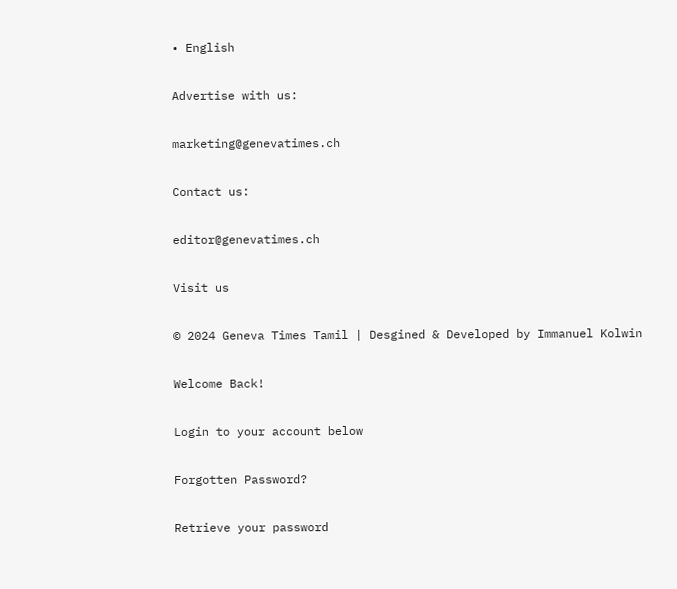• English

Advertise with us:

marketing@genevatimes.ch

Contact us:

editor@genevatimes.ch

Visit us

© 2024 Geneva Times Tamil | Desgined & Developed by Immanuel Kolwin

Welcome Back!

Login to your account below

Forgotten Password?

Retrieve your password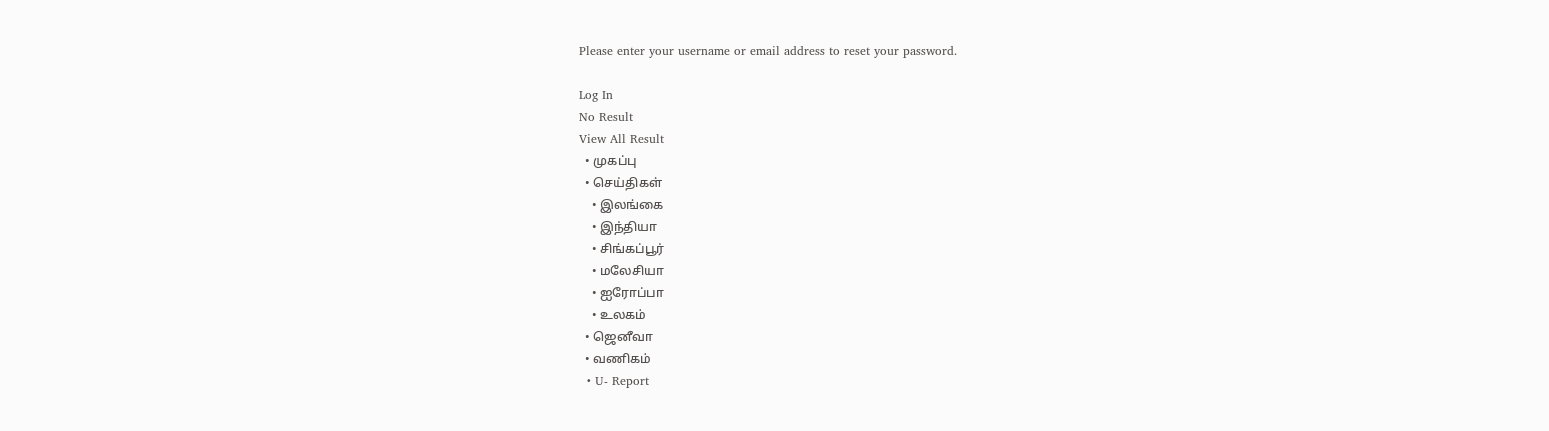Please enter your username or email address to reset your password.

Log In
No Result
View All Result
  • முகப்பு
  • செய்திகள்
    • இலங்கை
    • இந்தியா
    • சிங்கப்பூர்
    • மலேசியா
    • ஐரோப்பா
    • உலகம்
  • ஜெனீவா
  • வணிகம்
  • U- Report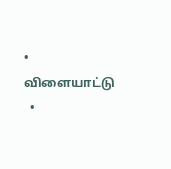• விளையாட்டு
  •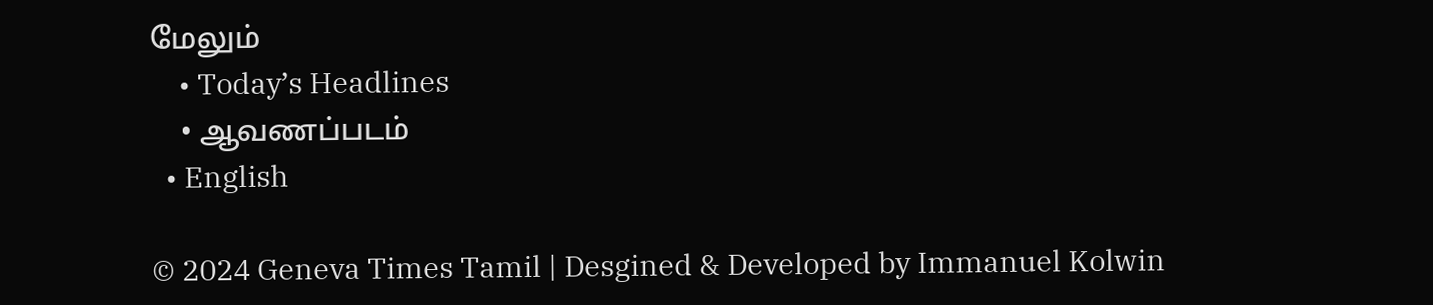மேலும்
    • Today’s Headlines
    • ஆவணப்படம்
  • English

© 2024 Geneva Times Tamil | Desgined & Developed by Immanuel Kolwin